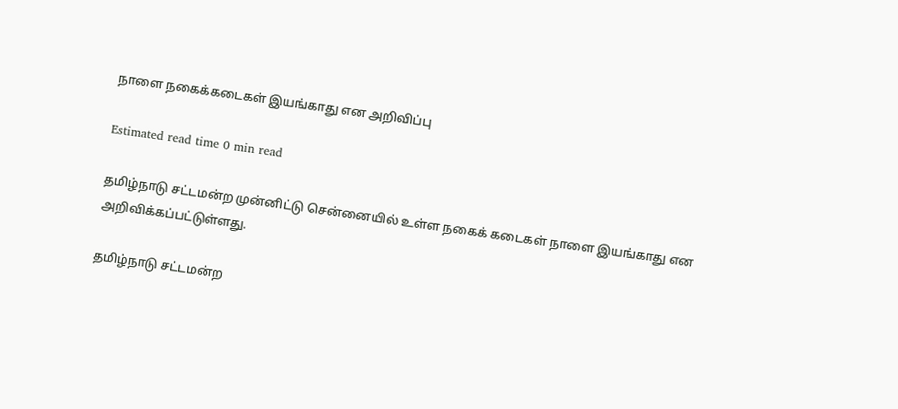நாளை நகைக்கடைகள் இயங்காது என அறிவிப்பு

Estimated read time 0 min read

தமிழ்நாடு சட்டமன்ற முன்னிட்டு சென்னையில் உள்ள நகைக் கடைகள் நாளை இயங்காது என அறிவிக்கப்பட்டுள்ளது.

தமிழ்நாடு சட்டமன்ற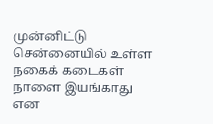முன்னிட்டு சென்னையில் உள்ள நகைக் கடைகள் நாளை இயங்காது என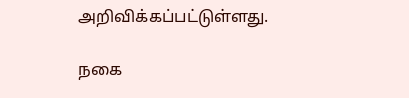அறிவிக்கப்பட்டுள்ளது.

நகை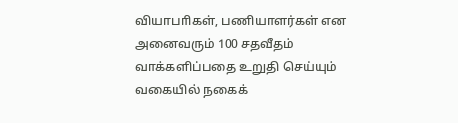வியாபாிகள், பணியாளர்கள் என அனைவரும் 100 சதவீதம் வாக்களிப்பதை உறுதி செய்யும் வகையில் நகைக்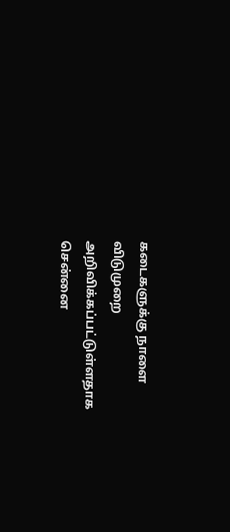கடைகளுக்கு நாளை விடுமுறை அறிவிக்கப்பட்டுள்ளதாக சென்னை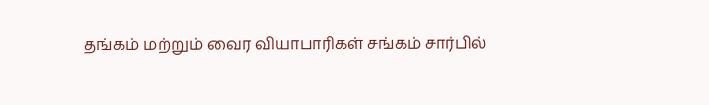தங்கம் மற்றும் வைர வியாபாரிகள் சங்கம் சார்பில்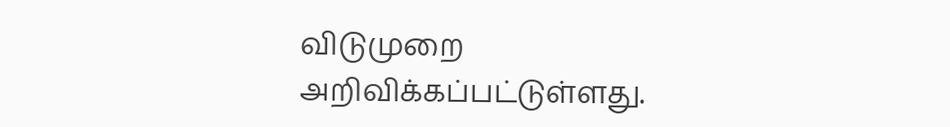விடுமுறை அறிவிக்கப்பட்டுள்ளது.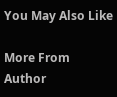You May Also Like

More From Author